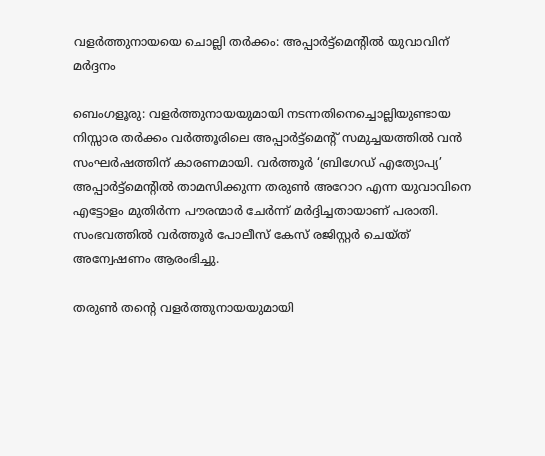വളർത്തുനായയെ ചൊല്ലി തർക്കം: അപ്പാർട്ട്മെന്റിൽ യുവാവിന് മർദ്ദനം

ബെംഗളൂരു: വളർത്തുനായയുമായി നടന്നതിനെച്ചൊല്ലിയുണ്ടായ നിസ്സാര തർക്കം വർത്തൂരിലെ അപ്പാർട്ട്മെന്റ് സമുച്ചയത്തിൽ വൻ സംഘർഷത്തിന് കാരണമായി. വർത്തൂർ ‘ബ്രിഗേഡ് എത്യോപ്യ’ അപ്പാർട്ട്മെന്റിൽ താമസിക്കുന്ന തരുൺ അറോറ എന്ന യുവാവിനെ എട്ടോളം മുതിർന്ന പൗരന്മാർ ചേർന്ന് മർദ്ദിച്ചതായാണ് പരാതി. സംഭവത്തിൽ വർത്തൂർ പോലീസ് കേസ് രജിസ്റ്റർ ചെയ്ത് അന്വേഷണം ആരംഭിച്ചു.

തരുൺ തന്റെ വളർത്തുനായയുമായി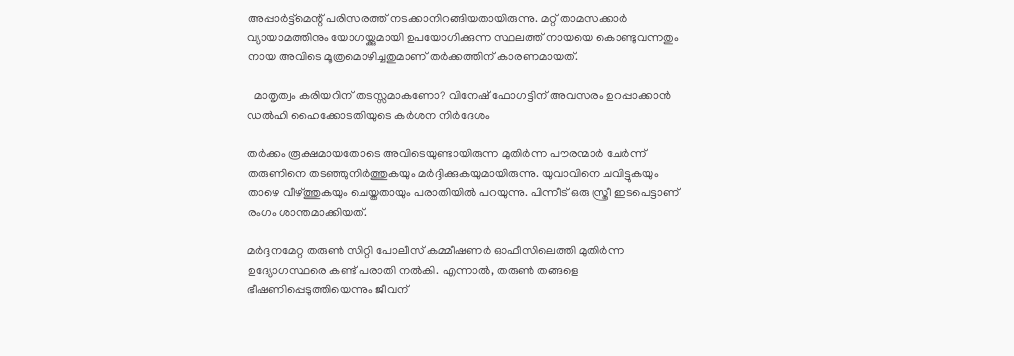അപ്പാർട്ട്മെന്റ് പരിസരത്ത് നടക്കാനിറങ്ങിയതായിരുന്നു. മറ്റ് താമസക്കാർ വ്യായാമത്തിനും യോഗയ്ക്കുമായി ഉപയോഗിക്കുന്ന സ്ഥലത്ത് നായയെ കൊണ്ടുവന്നതും നായ അവിടെ മൂത്രമൊഴിച്ചതുമാണ് തർക്കത്തിന് കാരണമായത്.

  മാതൃത്വം കരിയറിന് തടസ്സമാകണോ? വിനേഷ് ഫോഗട്ടിന് അവസരം ഉറപ്പാക്കാൻ ഡൽഹി ഹൈക്കോടതിയുടെ കർശന നിർദേശം

തർക്കം രൂക്ഷമായതോടെ അവിടെയുണ്ടായിരുന്ന മുതിർന്ന പൗരന്മാർ ചേർന്ന് തരുണിനെ തടഞ്ഞുനിർത്തുകയും മർദ്ദിക്കുകയുമായിരുന്നു. യുവാവിനെ ചവിട്ടുകയും താഴെ വീഴ്ത്തുകയും ചെയ്തതായും പരാതിയിൽ പറയുന്നു. പിന്നീട് ഒരു സ്ത്രീ ഇടപെട്ടാണ് രംഗം ശാന്തമാക്കിയത്.

മർദ്ദനമേറ്റ തരുൺ സിറ്റി പോലീസ് കമ്മീഷണർ ഓഫീസിലെത്തി മുതിർന്ന ഉദ്യോഗസ്ഥരെ കണ്ട് പരാതി നൽകി. എന്നാൽ, തരുൺ തങ്ങളെ ഭീഷണിപ്പെടുത്തിയെന്നും ജീവന്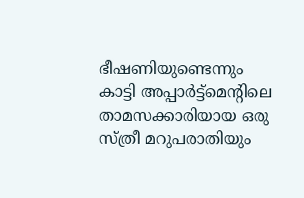ഭീഷണിയുണ്ടെന്നും കാട്ടി അപ്പാർട്ട്മെന്റിലെ താമസക്കാരിയായ ഒരു സ്ത്രീ മറുപരാതിയും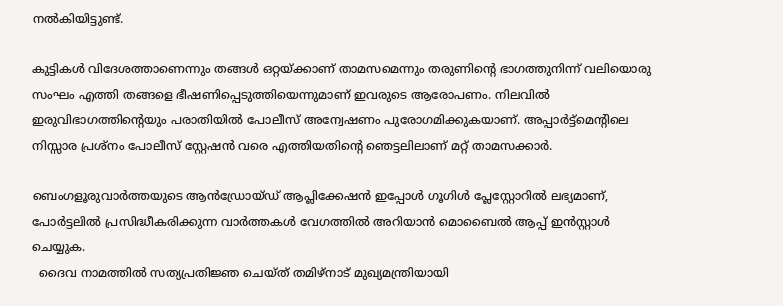നൽകിയിട്ടുണ്ട്.

കുട്ടികൾ വിദേശത്താണെന്നും തങ്ങൾ ഒറ്റയ്ക്കാണ് താമസമെന്നും തരുണിന്റെ ഭാഗത്തുനിന്ന് വലിയൊരു സംഘം എത്തി തങ്ങളെ ഭീഷണിപ്പെടുത്തിയെന്നുമാണ് ഇവരുടെ ആരോപണം. നിലവിൽ ഇരുവിഭാഗത്തിന്റെയും പരാതിയിൽ പോലീസ് അന്വേഷണം പുരോഗമിക്കുകയാണ്. അപ്പാർട്ട്മെന്റിലെ നിസ്സാര പ്രശ്നം പോലീസ് സ്റ്റേഷൻ വരെ എത്തിയതിന്റെ ഞെട്ടലിലാണ് മറ്റ് താമസക്കാർ.

ബെംഗളൂരുവാർത്തയുടെ ആൻഡ്രോയ്ഡ് ആപ്ലിക്കേഷൻ ഇപ്പോൾ ഗൂഗിൾ പ്ലേസ്റ്റോറിൽ ലഭ്യമാണ്, പോർട്ടലിൽ പ്രസിദ്ധീകരിക്കുന്ന വാർത്തകൾ വേഗത്തിൽ അറിയാൻ മൊബൈൽ ആപ്പ് ഇൻസ്റ്റാൾ ചെയ്യുക.
  ദൈവ നാമത്തിൽ സത്യപ്രതിജ്ഞ ചെയ്ത് തമിഴ്‌നാട് മുഖ്യമന്ത്രിയായി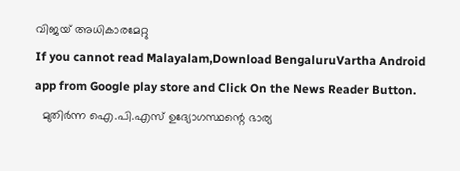വിജയ് അധികാരമേറ്റു
If you cannot read Malayalam,Download BengaluruVartha Android app from Google play store and Click On the News Reader Button.
  മുതിർന്ന ഐ.പി.എസ് ഉദ്യോഗസ്ഥന്റെ ഭാര്യ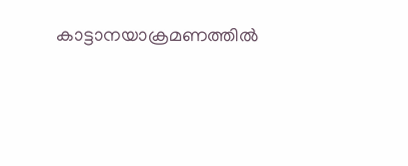കാട്ടാനയാക്രമണത്തിൽ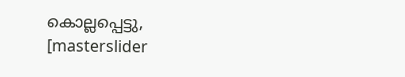കൊല്ലപ്പെട്ടു,
[masterslider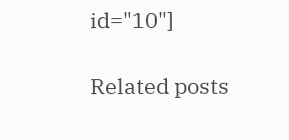id="10"]

Related posts